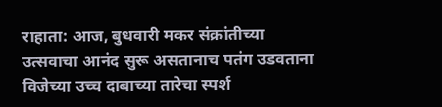राहाता: आज, बुधवारी मकर संक्रांतीच्या उत्सवाचा आनंद सुरू असतानाच पतंग उडवताना विजेच्या उच्च दाबाच्या तारेचा स्पर्श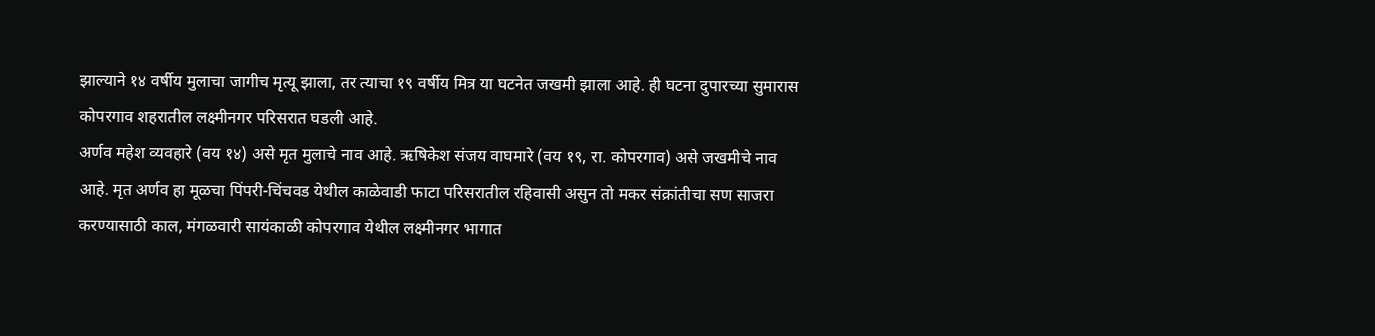झाल्याने १४ वर्षीय मुलाचा जागीच मृत्यू झाला, तर त्याचा १९ वर्षीय मित्र या घटनेत जखमी झाला आहे. ही घटना दुपारच्या सुमारास कोपरगाव शहरातील लक्ष्मीनगर परिसरात घडली आहे.
अर्णव महेश व्यवहारे (वय १४) असे मृत मुलाचे नाव आहे. ऋषिकेश संजय वाघमारे (वय १९, रा. कोपरगाव) असे जखमीचे नाव आहे. मृत अर्णव हा मूळचा पिंपरी-चिंचवड येथील काळेवाडी फाटा परिसरातील रहिवासी असुन तो मकर संक्रांतीचा सण साजरा करण्यासाठी काल, मंगळवारी सायंकाळी कोपरगाव येथील लक्ष्मीनगर भागात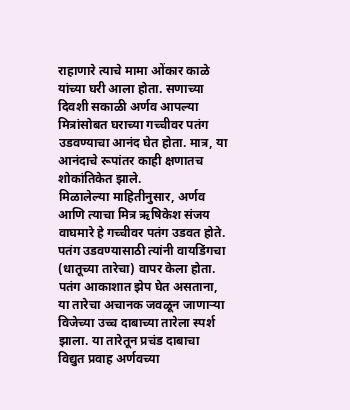राहाणारे त्याचे मामा ओंकार काळे यांच्या घरी आला होता. सणाच्या दिवशी सकाळी अर्णव आपल्या मित्रांसोबत घराच्या गच्चीवर पतंग उडवण्याचा आनंद घेत होता. मात्र, या आनंदाचे रूपांतर काही क्षणातच शोकांतिकेत झाले.
मिळालेल्या माहितीनुसार, अर्णव आणि त्याचा मित्र ऋषिकेश संजय वाघमारे हे गच्चीवर पतंग उडवत होते. पतंग उडवण्यासाठी त्यांनी वायडिंगचा (धातूच्या तारेचा) वापर केला होता. पतंग आकाशात झेप घेत असताना, या तारेचा अचानक जवळून जाणाऱ्या विजेच्या उच्च दाबाच्या तारेला स्पर्श झाला. या तारेतून प्रचंड दाबाचा विद्युत प्रवाह अर्णवच्या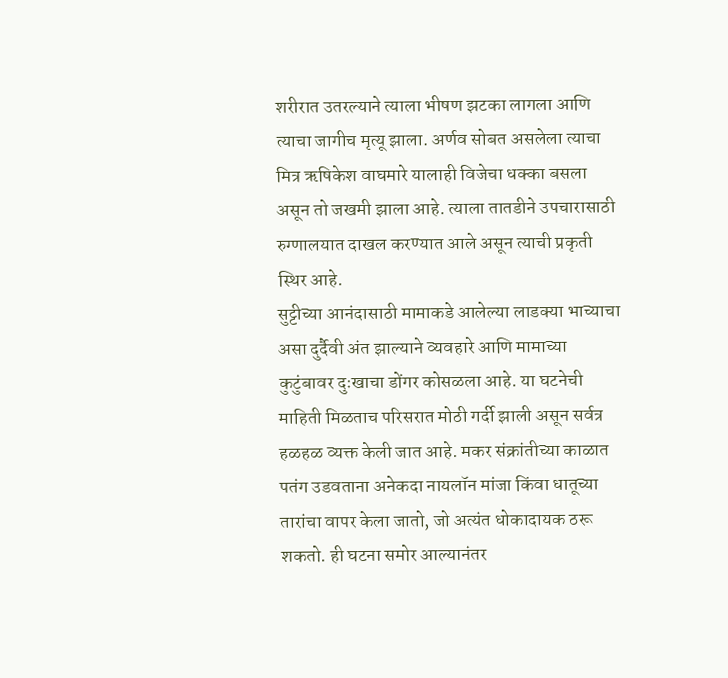शरीरात उतरल्याने त्याला भीषण झटका लागला आणि त्याचा जागीच मृत्यू झाला. अर्णव सोबत असलेला त्याचा मित्र ऋषिकेश वाघमारे यालाही विजेचा धक्का बसला असून तो जखमी झाला आहे. त्याला तातडीने उपचारासाठी रुग्णालयात दाखल करण्यात आले असून त्याची प्रकृती स्थिर आहे.
सुट्टीच्या आनंदासाठी मामाकडे आलेल्या लाडक्या भाच्याचा असा दुर्दैवी अंत झाल्याने व्यवहारे आणि मामाच्या कुटुंबावर दुःखाचा डोंगर कोसळला आहे. या घटनेची माहिती मिळताच परिसरात मोठी गर्दी झाली असून सर्वत्र हळहळ व्यक्त केली जात आहे. मकर संक्रांतीच्या काळात पतंग उडवताना अनेकदा नायलॉन मांजा किंवा धातूच्या तारांचा वापर केला जातो, जो अत्यंत धोकादायक ठरू शकतो. ही घटना समोर आल्यानंतर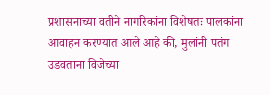प्रशासनाच्या वतीने नागरिकांना विशेषतः पालकांना आवाहन करण्यात आले आहे की, मुलांनी पतंग उडवताना विजेच्या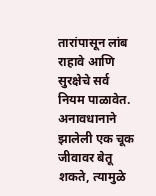तारांपासून लांब राहावे आणि सुरक्षेचे सर्व नियम पाळावेत. अनावधानाने झालेली एक चूक जीवावर बेतू शकते, त्यामुळे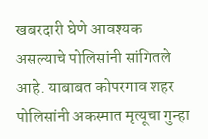खबरदारी घेणे आवश्यक असल्याचे पोलिसांनी सांगितले आहे. याबाबत कोपरगाव शहर पोलिसांनी अकस्मात मृत्यूचा गुन्हा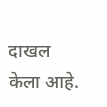दाखल केला आहे.